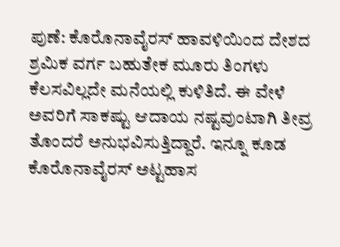ಪುಣೆ: ಕೊರೊನಾವೈರಸ್ ಹಾವಳಿಯಿಂದ ದೇಶದ ಶ್ರಮಿಕ ವರ್ಗ ಬಹುತೇಕ ಮೂರು ತಿಂಗಳು ಕೆಲಸವಿಲ್ಲದೇ ಮನೆಯಲ್ಲಿ ಕುಳಿತಿದೆ. ಈ ವೇಳೆ ಅವರಿಗೆ ಸಾಕಷ್ಟು ಆದಾಯ ನಷ್ಟವುಂಟಾಗಿ ತೀವ್ರ ತೊಂದರೆ ಅನುಭವಿಸುತ್ತಿದ್ದಾರೆ. ಇನ್ನೂ ಕೂಡ ಕೊರೊನಾವೈರಸ್ ಅಟ್ಟಹಾಸ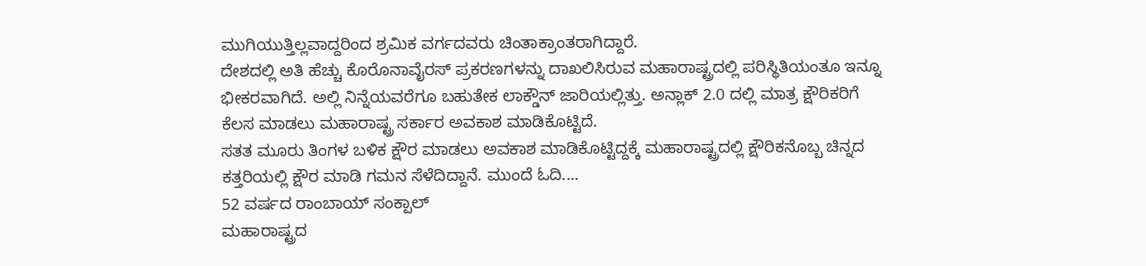ಮುಗಿಯುತ್ತಿಲ್ಲವಾದ್ದರಿಂದ ಶ್ರಮಿಕ ವರ್ಗದವರು ಚಿಂತಾಕ್ರಾಂತರಾಗಿದ್ದಾರೆ.
ದೇಶದಲ್ಲಿ ಅತಿ ಹೆಚ್ಚು ಕೊರೊನಾವೈರಸ್ ಪ್ರಕರಣಗಳನ್ನು ದಾಖಲಿಸಿರುವ ಮಹಾರಾಷ್ಟ್ರದಲ್ಲಿ ಪರಿಸ್ಥಿತಿಯಂತೂ ಇನ್ನೂ ಭೀಕರವಾಗಿದೆ. ಅಲ್ಲಿ ನಿನ್ನೆಯವರೆಗೂ ಬಹುತೇಕ ಲಾಕ್ಡೌನ್ ಜಾರಿಯಲ್ಲಿತ್ತು. ಅನ್ಲಾಕ್ 2.0 ದಲ್ಲಿ ಮಾತ್ರ ಕ್ಷೌರಿಕರಿಗೆ ಕೆಲಸ ಮಾಡಲು ಮಹಾರಾಷ್ಟ್ರ ಸರ್ಕಾರ ಅವಕಾಶ ಮಾಡಿಕೊಟ್ಟಿದೆ.
ಸತತ ಮೂರು ತಿಂಗಳ ಬಳಿಕ ಕ್ಷೌರ ಮಾಡಲು ಅವಕಾಶ ಮಾಡಿಕೊಟ್ಟಿದ್ದಕ್ಕೆ ಮಹಾರಾಷ್ಟ್ರದಲ್ಲಿ ಕ್ಷೌರಿಕನೊಬ್ಬ ಚಿನ್ನದ ಕತ್ತರಿಯಲ್ಲಿ ಕ್ಷೌರ ಮಾಡಿ ಗಮನ ಸೆಳೆದಿದ್ದಾನೆ. ಮುಂದೆ ಓದಿ....
52 ವರ್ಷದ ರಾಂಬಾಯ್ ಸಂಕ್ಪಾಲ್
ಮಹಾರಾಷ್ಟ್ರದ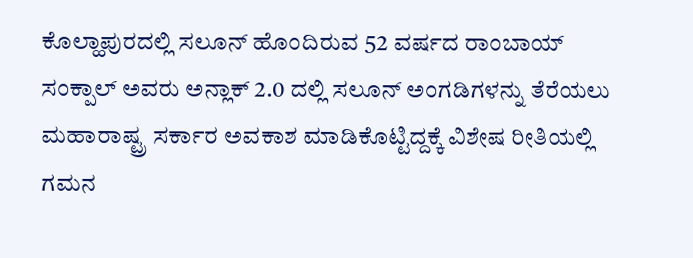ಕೊಲ್ಹಾಪುರದಲ್ಲಿ ಸಲೂನ್ ಹೊಂದಿರುವ 52 ವರ್ಷದ ರಾಂಬಾಯ್ ಸಂಕ್ಪಾಲ್ ಅವರು ಅನ್ಲಾಕ್ 2.0 ದಲ್ಲಿ ಸಲೂನ್ ಅಂಗಡಿಗಳನ್ನು ತೆರೆಯಲು ಮಹಾರಾಷ್ಟ್ರ ಸರ್ಕಾರ ಅವಕಾಶ ಮಾಡಿಕೊಟ್ಟಿದ್ದಕ್ಕೆ ವಿಶೇಷ ರೀತಿಯಲ್ಲಿ ಗಮನ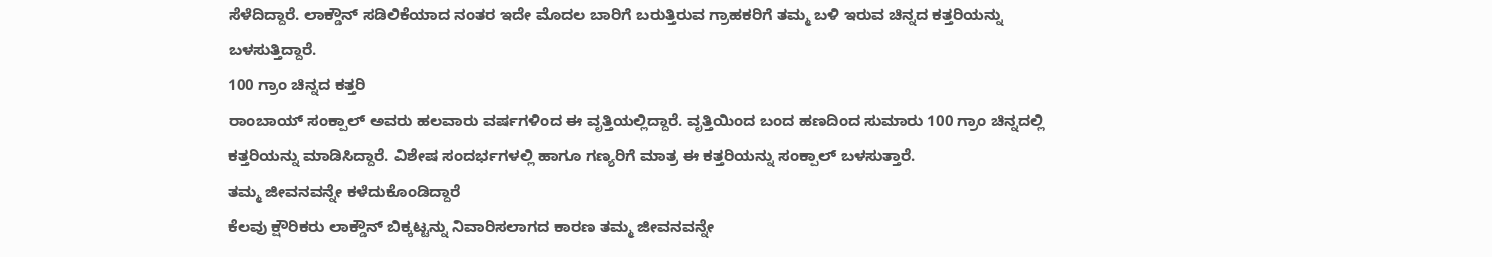ಸೆಳೆದಿದ್ದಾರೆ. ಲಾಕ್ಡೌನ್ ಸಡಿಲಿಕೆಯಾದ ನಂತರ ಇದೇ ಮೊದಲ ಬಾರಿಗೆ ಬರುತ್ತಿರುವ ಗ್ರಾಹಕರಿಗೆ ತಮ್ಮ ಬಳಿ ಇರುವ ಚಿನ್ನದ ಕತ್ತರಿಯನ್ನು ಬಳಸುತ್ತಿದ್ದಾರೆ.
100 ಗ್ರಾಂ ಚಿನ್ನದ ಕತ್ತರಿ
ರಾಂಬಾಯ್ ಸಂಕ್ಪಾಲ್ ಅವರು ಹಲವಾರು ವರ್ಷಗಳಿಂದ ಈ ವೃತ್ತಿಯಲ್ಲಿದ್ದಾರೆ. ವೃತ್ತಿಯಿಂದ ಬಂದ ಹಣದಿಂದ ಸುಮಾರು 100 ಗ್ರಾಂ ಚಿನ್ನದಲ್ಲಿ ಕತ್ತರಿಯನ್ನು ಮಾಡಿಸಿದ್ದಾರೆ. ವಿಶೇಷ ಸಂದರ್ಭಗಳಲ್ಲಿ ಹಾಗೂ ಗಣ್ಯರಿಗೆ ಮಾತ್ರ ಈ ಕತ್ತರಿಯನ್ನು ಸಂಕ್ಪಾಲ್ ಬಳಸುತ್ತಾರೆ.
ತಮ್ಮ ಜೀವನವನ್ನೇ ಕಳೆದುಕೊಂಡಿದ್ದಾರೆ
ಕೆಲವು ಕ್ಷೌರಿಕರು ಲಾಕ್ಡೌನ್ ಬಿಕ್ಕಟ್ಟನ್ನು ನಿವಾರಿಸಲಾಗದ ಕಾರಣ ತಮ್ಮ ಜೀವನವನ್ನೇ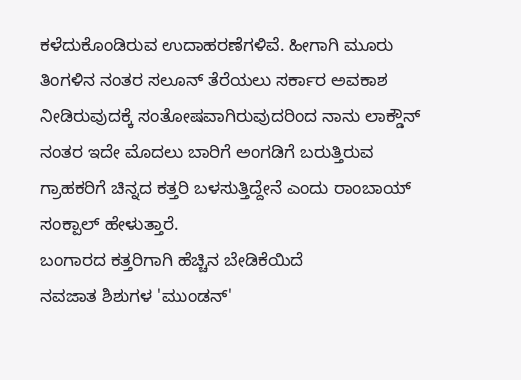ಕಳೆದುಕೊಂಡಿರುವ ಉದಾಹರಣೆಗಳಿವೆ. ಹೀಗಾಗಿ ಮೂರು ತಿಂಗಳಿನ ನಂತರ ಸಲೂನ್ ತೆರೆಯಲು ಸರ್ಕಾರ ಅವಕಾಶ ನೀಡಿರುವುದಕ್ಕೆ ಸಂತೋಷವಾಗಿರುವುದರಿಂದ ನಾನು ಲಾಕ್ಡೌನ್ ನಂತರ ಇದೇ ಮೊದಲು ಬಾರಿಗೆ ಅಂಗಡಿಗೆ ಬರುತ್ತಿರುವ ಗ್ರಾಹಕರಿಗೆ ಚಿನ್ನದ ಕತ್ತರಿ ಬಳಸುತ್ತಿದ್ದೇನೆ ಎಂದು ರಾಂಬಾಯ್ ಸಂಕ್ಪಾಲ್ ಹೇಳುತ್ತಾರೆ.
ಬಂಗಾರದ ಕತ್ತರಿಗಾಗಿ ಹೆಚ್ಚಿನ ಬೇಡಿಕೆಯಿದೆ
ನವಜಾತ ಶಿಶುಗಳ 'ಮುಂಡನ್'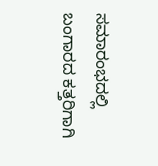ಸಮಾರಂಭದಲ್ಲಿ ಬಂಗಾರದ ಕತ್ತರಿಗಾಗಿ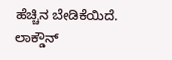ಹೆಚ್ಚಿನ ಬೇಡಿಕೆಯಿದೆ. ಲಾಕ್ಡೌನ್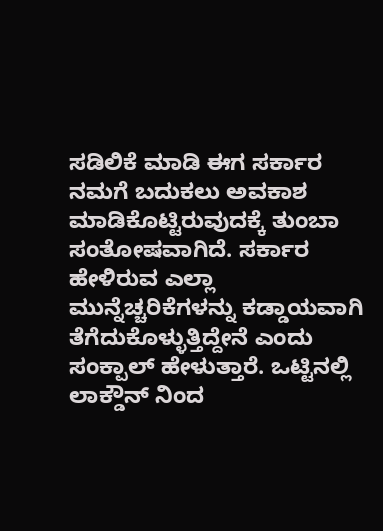ಸಡಿಲಿಕೆ ಮಾಡಿ ಈಗ ಸರ್ಕಾರ ನಮಗೆ ಬದುಕಲು ಅವಕಾಶ ಮಾಡಿಕೊಟ್ಟಿರುವುದಕ್ಕೆ ತುಂಬಾ ಸಂತೋಷವಾಗಿದೆ. ಸರ್ಕಾರ ಹೇಳಿರುವ ಎಲ್ಲಾ ಮುನ್ನೆಚ್ಚರಿಕೆಗಳನ್ನು ಕಡ್ಡಾಯವಾಗಿ ತೆಗೆದುಕೊಳ್ಳುತ್ತಿದ್ದೇನೆ ಎಂದು ಸಂಕ್ಪಾಲ್ ಹೇಳುತ್ತಾರೆ. ಒಟ್ಟಿನಲ್ಲಿ ಲಾಕ್ಡೌನ್ ನಿಂದ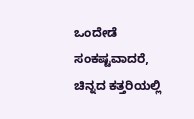ಒಂದೇಡೆ ಸಂಕಷ್ಟವಾದರೆ, ಚಿನ್ನದ ಕತ್ತರಿಯಲ್ಲಿ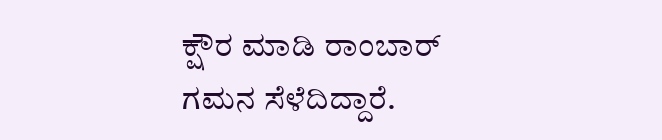ಕ್ಷೌರ ಮಾಡಿ ರಾಂಬಾರ್ ಗಮನ ಸೆಳೆದಿದ್ದಾರೆ.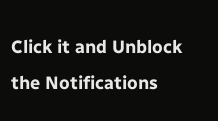Click it and Unblock the Notifications